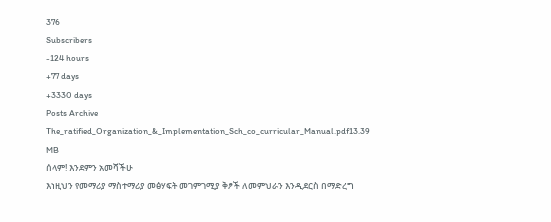376
Subscribers
-124 hours
+77 days
+3330 days
Posts Archive
The_ratified_Organization_&_Implementation_Sch_co_curricular_Manual.pdf13.39 MB
ሰላም! እንደምን አመሻችሁ
እነዚህን የመማሪያ ማስተማሪያ መፅሃፍት መገምገሚያ ቅፆች ለመምህራን እንዲደርስ በማድረግ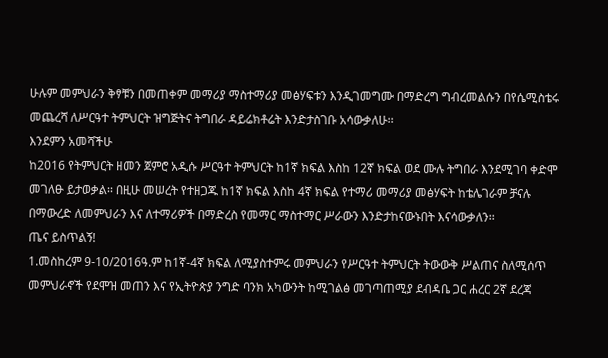ሁሉም መምህራን ቅፃቹን በመጠቀም መማሪያ ማስተማሪያ መፅሃፍቱን እንዲገመግሙ በማድረግ ግብረመልሱን በየሴሚስቴሩ መጨረሻ ለሥርዓተ ትምህርት ዝግጅትና ትግበራ ዳይሬክቶሬት እንድታስገቡ አሳውቃለሁ፡፡
እንደምን አመሻችሁ
ከ2016 የትምህርት ዘመን ጀምሮ አዲሱ ሥርዓተ ትምህርት ከ1ኛ ክፍል እስከ 12ኛ ክፍል ወደ ሙሉ ትግበራ እንደሚገባ ቀድሞ መገለፁ ይታወቃል፡፡ በዚሁ መሠረት የተዘጋጁ ከ1ኛ ክፍል እስከ 4ኛ ክፍል የተማሪ መማሪያ መፅሃፍት ከቴሌገራም ቻናሉ በማውረድ ለመምህራን እና ለተማሪዎች በማድረስ የመማር ማስተማር ሥራውን እንድታከናውኑበት እናሳውቃለን፡፡
ጤና ይስጥልኝ!
1.መስከረም 9-10/2016ዓ.ም ከ1ኛ-4ኛ ክፍል ለሚያስተምሩ መምህራን የሥርዓተ ትምህርት ትውውቅ ሥልጠና ስለሚሰጥ መምህራኖች የደሞዝ መጠን እና የኢትዮጵያ ንግድ ባንክ አካውንት ከሚገልፅ መገጣጠሚያ ደብዳቤ ጋር ሐረር 2ኛ ደረጃ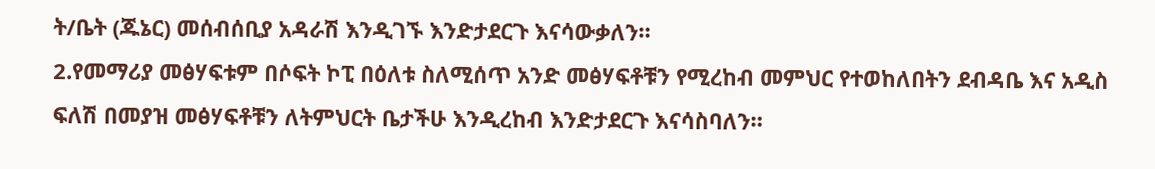ት/ቤት (ጁኔር) መሰብሰቢያ አዳራሽ እንዲገኙ እንድታደርጉ እናሳውቃለን።
2.የመማሪያ መፅሃፍቱም በሶፍት ኮፒ በዕለቱ ስለሚሰጥ አንድ መፅሃፍቶቹን የሚረከብ መምህር የተወከለበትን ደብዳቤ እና አዲስ ፍለሽ በመያዝ መፅሃፍቶቹን ለትምህርት ቤታችሁ እንዲረከብ እንድታደርጉ እናሳስባለን።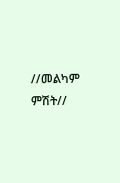//መልካም ምሽት//